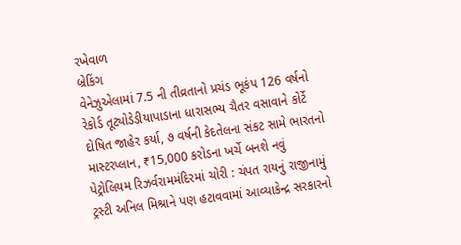રખેવાળ
બ્રેકિંગ
વેનેઝુએલામાં 7.5 ની તીવ્રતાનો પ્રચંડ ભૂકંપ 126 વર્ષનો રેકોર્ડ તૂટ્યોડેડીયાપાડાના ધારાસભ્ય ચૈતર વસાવાને કોર્ટે દોષિત જાહેર કર્યા, ૭ વર્ષની કેદતેલના સંકટ સામે ભારતનો માસ્ટરપ્લાન, ₹15,000 કરોડના ખર્ચે બનશે નવું પેટ્રોલિયમ રિઝર્વરામમંદિરમાં ચોરી : ચંપત રાયનું રાજીનામું ટ્રસ્ટી અનિલ મિશ્રાને પણ હટાવવામાં આવ્યાકેન્દ્ર સરકારનો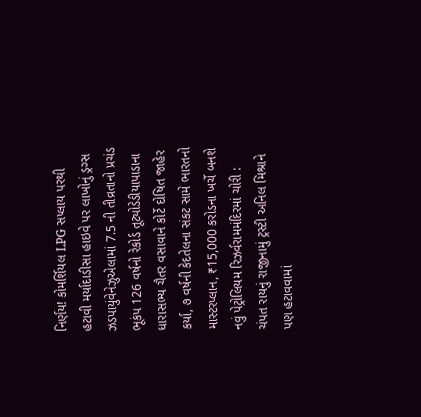નિર્ણય! કોમર્શિયલ LPG સપ્લાય પરથી હટાવી મર્યાદાડીસા હાઇવે પર લાખોનું ડ્રગ્સ ઝડપાયુંવેનેઝુએલામાં 7.5 ની તીવ્રતાનો પ્રચંડ ભૂકંપ 126 વર્ષનો રેકોર્ડ તૂટ્યોડેડીયાપાડાના ધારાસભ્ય ચૈતર વસાવાને કોર્ટે દોષિત જાહેર કર્યા, ૭ વર્ષની કેદતેલના સંકટ સામે ભારતનો માસ્ટરપ્લાન, ₹15,000 કરોડના ખર્ચે બનશે નવું પેટ્રોલિયમ રિઝર્વરામમંદિરમાં ચોરી : ચંપત રાયનું રાજીનામું ટ્રસ્ટી અનિલ મિશ્રાને પણ હટાવવામાં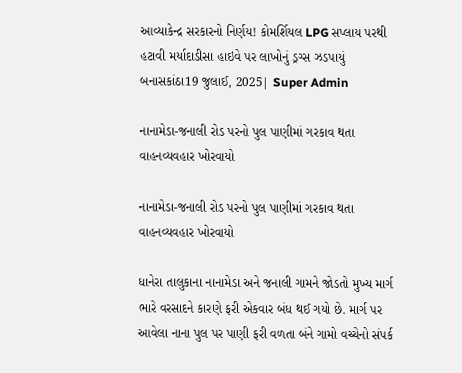આવ્યાકેન્દ્ર સરકારનો નિર્ણય! કોમર્શિયલ LPG સપ્લાય પરથી હટાવી મર્યાદાડીસા હાઇવે પર લાખોનું ડ્રગ્સ ઝડપાયું
બનાસકાંઠા19 જુલાઈ, 2025| Super Admin

નાનામેડા-જનાલી રોડ પરનો પુલ પાણીમાં ગરકાવ થતા વાહનવ્યવહાર ખોરવાયો

નાનામેડા-જનાલી રોડ પરનો પુલ પાણીમાં ગરકાવ થતા વાહનવ્યવહાર ખોરવાયો

ધાનેરા તાલુકાના નાનામેડા અને જનાલી ગામને જોડતો મુખ્ય માર્ગ ભારે વરસાદને કારણે ફરી એકવાર બંધ થઈ ગયો છે. માર્ગ પર આવેલા નાના પુલ પર પાણી ફરી વળતા બંને ગામો વચ્ચેનો સંપર્ક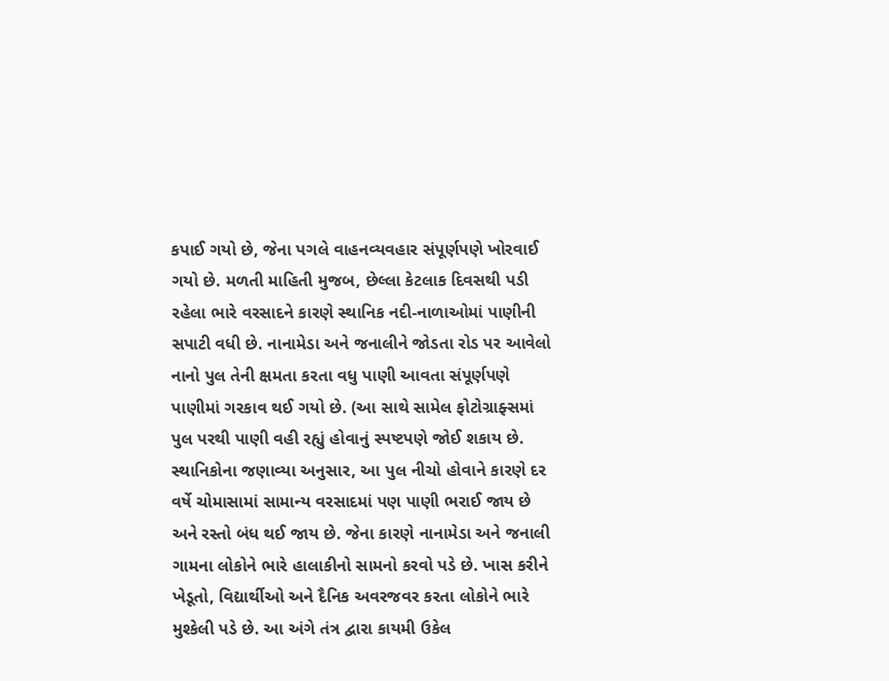કપાઈ ગયો છે, જેના પગલે વાહનવ્યવહાર સંપૂર્ણપણે ખોરવાઈ ગયો છે. મળતી માહિતી મુજબ, છેલ્લા કેટલાક દિવસથી પડી રહેલા ભારે વરસાદને કારણે સ્થાનિક નદી-નાળાઓમાં પાણીની સપાટી વધી છે. નાનામેડા અને જનાલીને જોડતા રોડ પર આવેલો નાનો પુલ તેની ક્ષમતા કરતા વધુ પાણી આવતા સંપૂર્ણપણે પાણીમાં ગરકાવ થઈ ગયો છે. (આ સાથે સામેલ ફોટોગ્રાફ્સમાં પુલ પરથી પાણી વહી રહ્યું હોવાનું સ્પષ્ટપણે જોઈ શકાય છે. સ્થાનિકોના જણાવ્યા અનુસાર, આ પુલ નીચો હોવાને કારણે દર વર્ષે ચોમાસામાં સામાન્ય વરસાદમાં પણ પાણી ભરાઈ જાય છે અને રસ્તો બંધ થઈ જાય છે. જેના કારણે નાનામેડા અને જનાલી ગામના લોકોને ભારે હાલાકીનો સામનો કરવો પડે છે. ખાસ કરીને ખેડૂતો, વિદ્યાર્થીઓ અને દૈનિક અવરજવર કરતા લોકોને ભારે મુશ્કેલી પડે છે. આ અંગે તંત્ર દ્વારા કાયમી ઉકેલ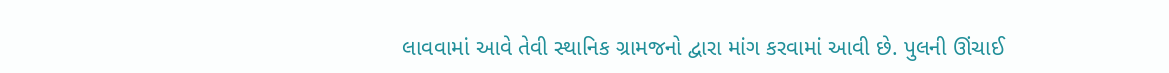લાવવામાં આવે તેવી સ્થાનિક ગ્રામજનો દ્વારા માંગ કરવામાં આવી છે. પુલની ઊંચાઈ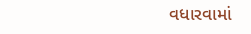વધારવામાં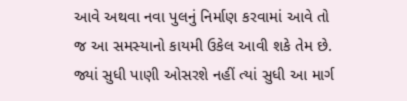આવે અથવા નવા પુલનું નિર્માણ કરવામાં આવે તો જ આ સમસ્યાનો કાયમી ઉકેલ આવી શકે તેમ છે. જ્યાં સુધી પાણી ઓસરશે નહીં ત્યાં સુધી આ માર્ગ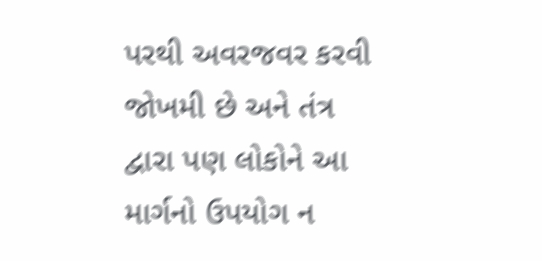પરથી અવરજવર કરવી જોખમી છે અને તંત્ર દ્વારા પણ લોકોને આ માર્ગનો ઉપયોગ ન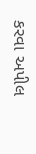કરવા અપીલ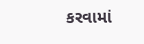કરવામાં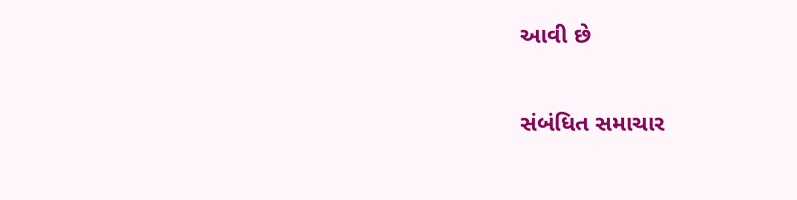આવી છે

સંબંધિત સમાચાર